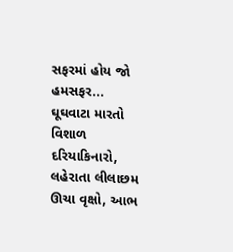સફરમાં હોય જો હમસફર...
ઘૂઘવાટા મારતો વિશાળ દરિયાકિનારો, લહેરાતા લીલાછમ ઊચા વૃક્ષો, આભ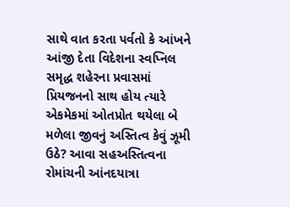સાથે વાત કરતા પર્વતો કે આંખને આંજી દેતા વિદેશના સ્વપ્નિલ સમૃદ્ધ શહેરના પ્રવાસમાં પ્રિયજનનો સાથ હોય ત્યારે એકમેકમાં ઓતપ્રોત થયેલા બે મળેલા જીવનું અસ્તિત્વ કેવું ઝૂમી ઉઠે? આવા સહઅસ્તિત્વના રોમાંચની આંનદયાત્રા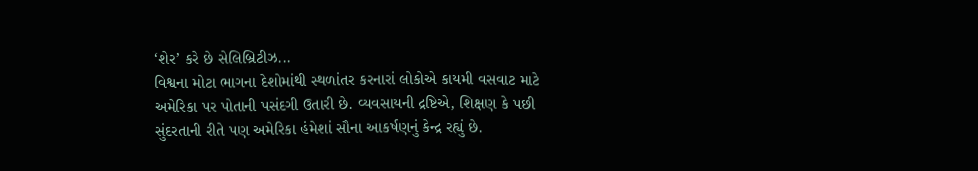‘શેર’ કરે છે સેલિબ્રિટીઝ...
વિશ્વના મોટા ભાગના દેશોમાંથી સ્થળાંતર કરનારાં લોકોએ કાયમી વસવાટ માટે અમેરિકા પર પોતાની પસંદગી ઉતારી છે. વ્યવસાયની દ્રષ્ટિએ, શિક્ષણ કે પછી સુંદરતાની રીતે પણ અમેરિકા હંમેશાં સૌના આકર્ષણનું કેન્દ્ર રહ્યું છે.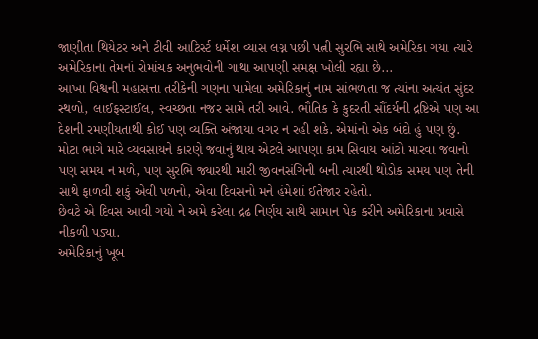જાણીતા થિયેટર અને ટીવી આટિર્સ્ટ ધર્મેશ વ્યાસ લગ્ન પછી પત્ની સુરભિ સાથે અમેરિકા ગયા ત્યારે અમેરિકાના તેમનાં રોમાંચક અનુભવોની ગાથા આપણી સમક્ષ ખોલી રહ્યા છે...
આખા વિશ્વની મહાસત્તા તરીકેની ગણના પામેલા અમેરિકાનું નામ સાંભળતા જ ત્યાંના અત્યંત સુંદર સ્થળો, લાઈફસ્ટાઈલ, સ્વચ્છતા નજર સામે તરી આવે. ભૌતિક કે કુદરતી સૌંદર્યની દ્રષ્ટિએ પણ આ દેશની રમણીયતાથી કોઈ પણ વ્યક્તિ અંજાયા વગર ન રહી શકે. એમાંનો એક બંદો હું પણ છું.
મોટા ભાગે મારે વ્યવસાયને કારણે જવાનું થાય એટલે આપણા કામ સિવાય આંટો મારવા જવાનો પણ સમય ન મળે, પણ સુરભિ જ્યારથી મારી જીવનસંગિની બની ત્યારથી થોડોક સમય પણ તેની સાથે ફાળવી શકું એવી પળનો, એવા દિવસનો મને હંમેશાં ઈતેજાર રહેતો.
છેવટે એ દિવસ આવી ગયો ને અમે કરેલા દ્રઢ નિર્ણય સાથે સામાન પેક કરીને અમેરિકાના પ્રવાસે નીકળી પડ્યા.
અમેરિકાનું ખૂબ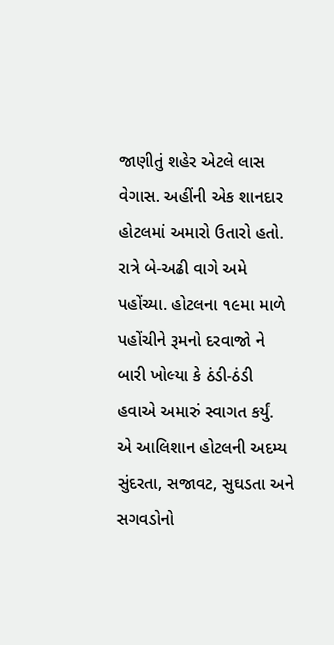જાણીતું શહેર એટલે લાસ વેગાસ. અહીંની એક શાનદાર હોટલમાં અમારો ઉતારો હતો. રાત્રે બે-અઢી વાગે અમે પહોંચ્યા. હોટલના ૧૯મા માળે પહોંચીને રૂમનો દરવાજો ને બારી ખોલ્યા કે ઠંડી-ઠંડી હવાએ અમારું સ્વાગત કર્યું.
એ આલિશાન હોટલની અદમ્ય સુંદરતા, સજાવટ, સુઘડતા અને સગવડોનો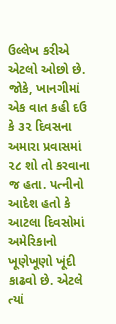ઉલ્લેખ કરીએ એટલો ઓછો છે. જોકે, ખાનગીમાં એક વાત કહી દઉ કે ૩૨ દિવસના અમારા પ્રવાસમાં ૨૮ શો તો કરવાના જ હતા. પત્નીનો આદેશ હતો કે આટલા દિવસોમાં અમેરિકાનો ખૂણેખૂણો ખૂંદી કાઢવો છે. એટલે ત્યાં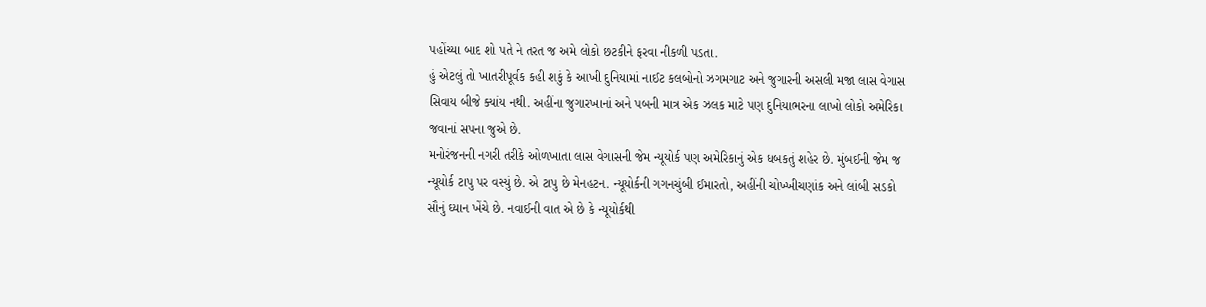પહોંચ્યા બાદ શો પતે ને તરત જ અમે લોકો છટકીને ફરવા નીકળી પડતા.
હું એટલું તો ખાતરીપૂર્વક કહી શકું કે આખી દુનિયામાં નાઈટ કલબોનો ઝગમગાટ અને જુગારની અસલી મજા લાસ વેગાસ સિવાય બીજે ક્યાંય નથી. અહીંના જુગારખાનાં અને પબની માત્ર એક ઝલક માટે પણ દુનિયાભરના લાખો લોકો અમેરિકા જવાનાં સપના જુએ છે.
મનોરંજનની નગરી તરીકે ઓળખાતા લાસ વેગાસની જેમ ન્યૂયોર્ક પણ અમેરિકાનું એક ધબકતું શહેર છે. મુંબઈની જેમ જ ન્યૂયોર્ક ટાપુ પર વસ્યું છે. એ ટાપુ છે મેનહટન. ન્યૂયોર્કની ગગનચુંબી ઈમારતો, અહીંની ચોખ્ખીચણાંક અને લાંબી સડકો સૌનું ઘ્યાન ખેંચે છે. નવાઈની વાત એ છે કે ન્યૂયોર્કથી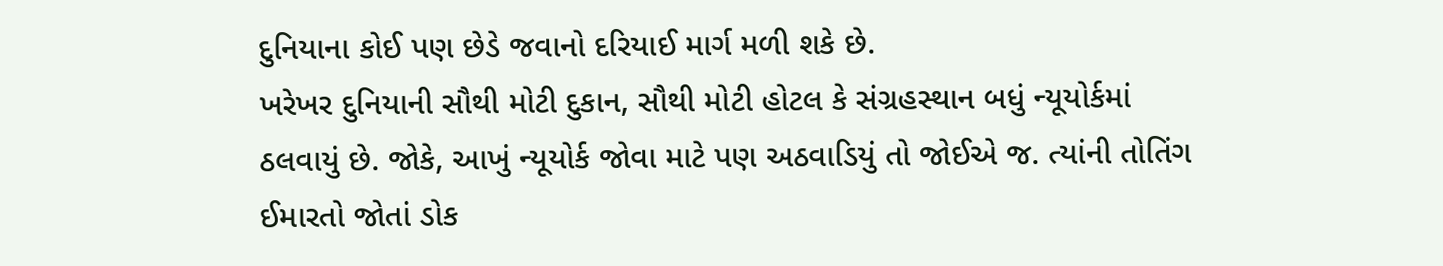દુનિયાના કોઈ પણ છેડે જવાનો દરિયાઈ માર્ગ મળી શકે છે.
ખરેખર દુનિયાની સૌથી મોટી દુકાન, સૌથી મોટી હોટલ કે સંગ્રહસ્થાન બધું ન્યૂયોર્કમાં ઠલવાયું છે. જોકે, આખું ન્યૂયોર્ક જોવા માટે પણ અઠવાડિયું તો જોઈએ જ. ત્યાંની તોતિંગ ઈમારતો જોતાં ડોક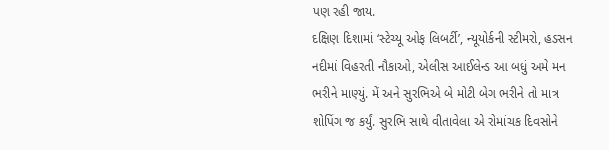પણ રહી જાય.
દક્ષિણ દિશામાં ‘સ્ટેચ્યૂ ઓફ લિબર્ટી’, ન્યૂયોર્કની સ્ટીમરો, હડસન નદીમાં વિહરતી નૌકાઓ, એલીસ આઈલેન્ડ આ બધું અમે મન ભરીને માણ્યું. મેં અને સુરભિએ બે મોટી બેગ ભરીને તો માત્ર શોપિંગ જ કર્યું. સુરભિ સાથે વીતાવેલા એ રોમાંચક દિવસોને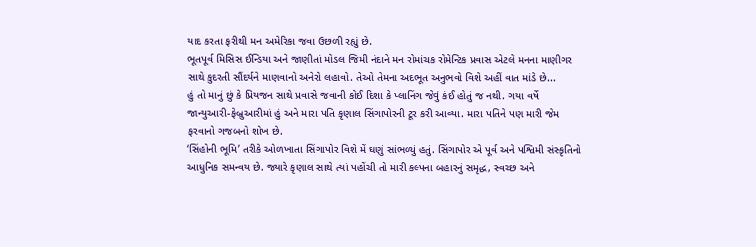યાદ કરતા ફરીથી મન અમેરિકા જવા ઉછળી રહ્યું છે.
ભૂતપૂર્વ મિસિસ ઈન્ડિયા અને જાણીતાં મોડલ જિમી નંદાને મન રોમાંચક રોમેન્ટિક પ્રવાસ એટલે મનના માણીગર સાથે કુદરતી સૌંદર્યને માણવાનો અનેરો લહાવો. તેઓ તેમના અદભૂત અનુભવો વિશે અહીં વાત માંડે છે...
હું તો માનું છું કે પ્રિયજન સાથે પ્રવાસે જવાની કોઈ દિશા કે પ્લાનિંગ જેવું કંઈ હોતું જ નથી. ગયા વર્ષે જાન્યુઆરી-ફેબ્રુઆરીમાં હું અને મારા પતિ કૃણાલ સિંગાપોરની ટૂર કરી આવ્યા. મારા પતિને પણ મારી જેમ ફરવાનો ગજબનો શોખ છે.
‘સિંહોની ભૂમિ’ તરીકે ઓળખાતા સિંગાપોર વિશે મેં ઘણું સાંભળ્યું હતું. સિંગાપોર એ પૂર્વ અને પશ્વિમી સંસ્કૃતિનો આધુનિક સમન્વય છે. જ્યારે કૃણાલ સાથે ત્યાં પહોંચી તો મારી કલ્પના બહારનું સમૃદ્ધ, સ્વચ્છ અને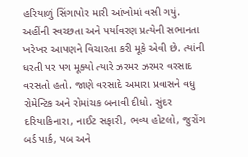હરિયાળું સિંગાપોર મારી આંખોમાં વસી ગયું.
અહીંની સ્વચ્છતા અને પર્યાવરણ પ્રત્યેની સભાનતા ખરેખર આપણને વિચારતા કરી મૂકે એવી છે. ત્યાંની ધરતી પર પગ મૂક્યો ત્યારે ઝરમર ઝરમર વરસાદ વરસતો હતો. જાણે વરસાદે અમારા પ્રવાસને વધુ રોમેન્ટિક અને રોમાંચક બનાવી દીધો. સુંદર દરિયાકિનારા, નાઈટ સફારી, ભવ્ય હોટલો, જુરોંગ બર્ડ પાર્ક, પબ અને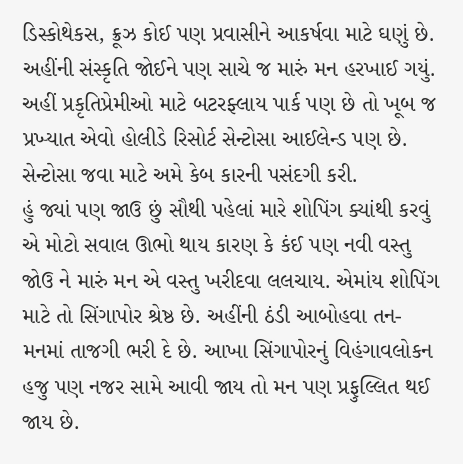ડિસ્કોથેકસ, ક્રૂઝ કોઈ પણ પ્રવાસીને આકર્ષવા માટે ઘણું છે.
અહીંની સંસ્કૃતિ જોઈને પણ સાચે જ મારું મન હરખાઈ ગયું. અહીં પ્રકૃતિપ્રેમીઓ માટે બટરફ્લાય પાર્ક પણ છે તો ખૂબ જ પ્રખ્યાત એવો હોલીડે રિસોર્ટ સેન્ટોસા આઈલેન્ડ પણ છે. સેન્ટોસા જવા માટે અમે કેબ કારની પસંદગી કરી.
હું જ્યાં પણ જાઉ છું સૌથી પહેલાં મારે શોપિંગ ક્યાંથી કરવું એ મોટો સવાલ ઊભો થાય કારણ કે કંઈ પણ નવી વસ્તુ જોઉ ને મારું મન એ વસ્તુ ખરીદવા લલચાય. એમાંય શોપિંગ માટે તો સિંગાપોર શ્રેષ્ઠ છે. અહીંની ઠંડી આબોહવા તન-મનમાં તાજગી ભરી દે છે. આખા સિંગાપોરનું વિહંગાવલોકન હજુ પણ નજર સામે આવી જાય તો મન પણ પ્રફુલ્લિત થઈ જાય છે.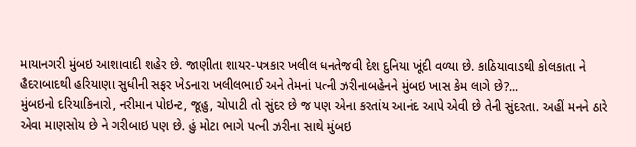માયાનગરી મુંબઇ આશાવાદી શહેર છે. જાણીતા શાયર-પત્રકાર ખલીલ ધનતેજવી દેશ દુનિયા ખૂંદી વળ્યા છે. કાઠિયાવાડથી કોલકાતા ને હૈદરાબાદથી હરિયાણા સુધીની સફર ખેડનારા ખલીલભાઈ અને તેમનાં પત્ની ઝરીનાબહેનને મુંબઇ ખાસ કેમ લાગે છે?...
મુંબઇનો દરિયાકિનારો, નરીમાન પોઇન્ટ, જૂહુ, ચોપાટી તો સુંદર છે જ પણ એના કરતાંય આનંદ આપે એવી છે તેની સુંદરતા. અહીં મનને ઠારે એવા માણસોય છે ને ગરીબાઇ પણ છે. હું મોટા ભાગે પત્ની ઝરીના સાથે મુંબઇ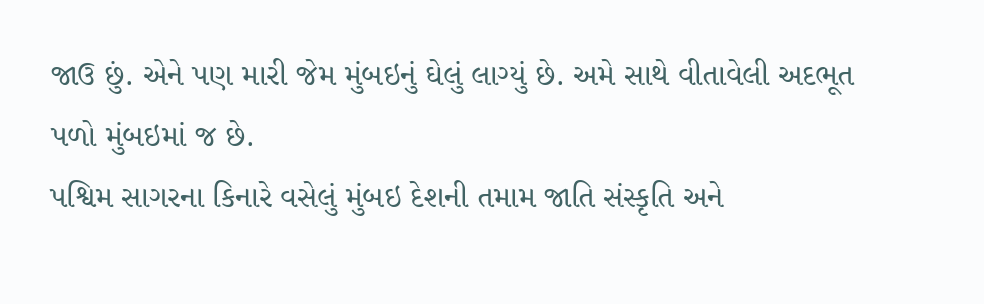જાઉ છું. એને પણ મારી જેમ મુંબઇનું ઘેલું લાગ્યું છે. અમે સાથે વીતાવેલી અદભૂત પળો મુંબઇમાં જ છે.
પશ્વિમ સાગરના કિનારે વસેલું મુંબઇ દેશની તમામ જાતિ સંસ્કૃતિ અને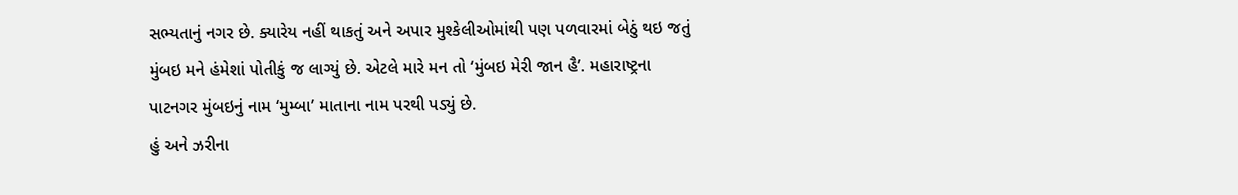સભ્યતાનું નગર છે. ક્યારેય નહીં થાકતું અને અપાર મુશ્કેલીઓમાંથી પણ પળવારમાં બેઠું થઇ જતું મુંબઇ મને હંમેશાં પોતીકું જ લાગ્યું છે. એટલે મારે મન તો ‘મુંબઇ મેરી જાન હૈ’. મહારાષ્ટ્રના પાટનગર મુંબઇનું નામ ‘મુમ્બા’ માતાના નામ પરથી પડ્યું છે.
હું અને ઝરીના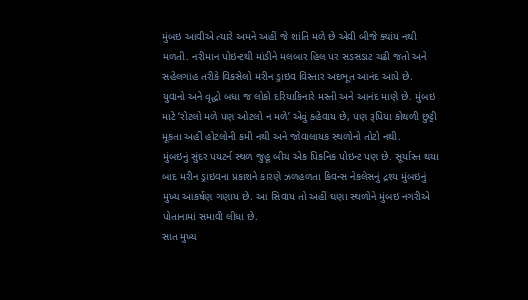મુંબઇ આવીએ ત્યારે અમને અહીં જે શાંતિ મળે છે એવી બીજે ક્યાંય નથી મળતી. નરીમાન પોઇન્ટથી માંડીને મલબાર હિલ પર સડસડાટ ચઢી જતો અને સહેલગાહ તરીકે વિકસેલો મરીન ડ્રાઇવ વિસ્તાર અદભૂત આનંદ આપે છે.
યુવાનો અને વૃદ્ધો બધા જ લોકો દરિયાકિનારે મસ્તી અને આનંદ માણે છે. મુંબઇ માટે ‘રોટલો મળે પણ ઓટલો ન મળે’ એવું કહેવાય છે, પણ રૂપિયા કોથળી છુટ્ટી મૂકતા અહીં હોટલોની કમી નથી અને જોવાલાયક સ્થળોનો તોટો નથી.
મુંબઇનું સુંદર પયટર્ન સ્થળ જુહૂ બીચ એક પિકનિક પોઇન્ટ પણ છે. સૂર્યાસ્ત થયા બાદ મરીન ડ્રાઇવના પ્રકાશને કારણે ઝળહળતા કિવન્સ નેકલેસનું દ્રશ્ય મુંબઇનું મુખ્ય આકર્ષણ ગણાય છે. આ સિવાય તો અહીં ઘણા સ્થળોને મુંબઇ નગરીએ પોતાનામાં સમાવી લીધા છે.
સાત મુખ્ય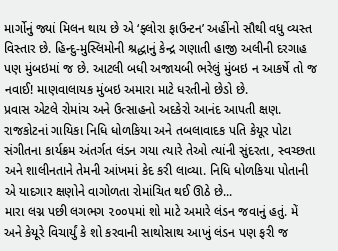માર્ગોનું જ્યાં મિલન થાય છે એ ‘ફ્લોરા ફાઉન્ટન’ અહીંનો સૌથી વધુ વ્યસ્ત વિસ્તાર છે. હિન્દુ-મુસ્લિમોની શ્રદ્ધાનું કેન્દ્ર ગણાતી હાજી અલીની દરગાહ પણ મુંબઇમાં જ છે. આટલી બધી અજાયબી ભરેલું મુંબઇ ન આકર્ષે તો જ નવાઈ! માણવાલાયક મુંબઇ અમારા માટે ધરતીનો છેડો છે.
પ્રવાસ એટલે રોમાંચ અને ઉત્સાહનો અદકેરો આનંદ આપતી ક્ષણ. રાજકોટનાં ગાયિકા નિધિ ધોળકિયા અને તબલાવાદક પતિ કેયૂર પોટા સંગીતના કાર્યક્રમ અંતર્ગત લંડન ગયા ત્યારે તેઓ ત્યાંની સુંદરતા, સ્વચ્છતા અને શાલીનતાને તેમની આંખમાં કેદ કરી લાવ્યા. નિધિ ધોળકિયા પોતાની એ યાદગાર ક્ષણોને વાગોળતા રોમાંચિત થઈ ઊઠે છે...
મારા લગ્ન પછી લગભગ ૨૦૦૫માં શો માટે અમારે લંડન જવાનું હતું. મેં અને કેયૂરે વિચાર્યું કે શો કરવાની સાથોસાથ આખું લંડન પણ ફરી જ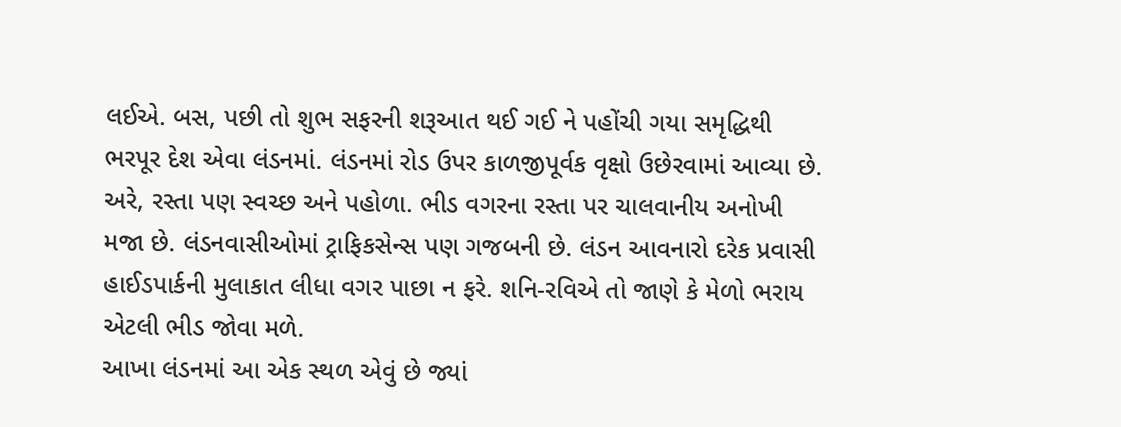લઈએ. બસ, પછી તો શુભ સફરની શરૂઆત થઈ ગઈ ને પહોંચી ગયા સમૃદ્ધિથી ભરપૂર દેશ એવા લંડનમાં. લંડનમાં રોડ ઉપર કાળજીપૂર્વક વૃક્ષો ઉછેરવામાં આવ્યા છે.
અરે, રસ્તા પણ સ્વચ્છ અને પહોળા. ભીડ વગરના રસ્તા પર ચાલવાનીય અનોખી મજા છે. લંડનવાસીઓમાં ટ્રાફિકસેન્સ પણ ગજબની છે. લંડન આવનારો દરેક પ્રવાસી હાઈડપાર્કની મુલાકાત લીધા વગર પાછા ન ફરે. શનિ-રવિએ તો જાણે કે મેળો ભરાય એટલી ભીડ જોવા મળે.
આખા લંડનમાં આ એક સ્થળ એવું છે જ્યાં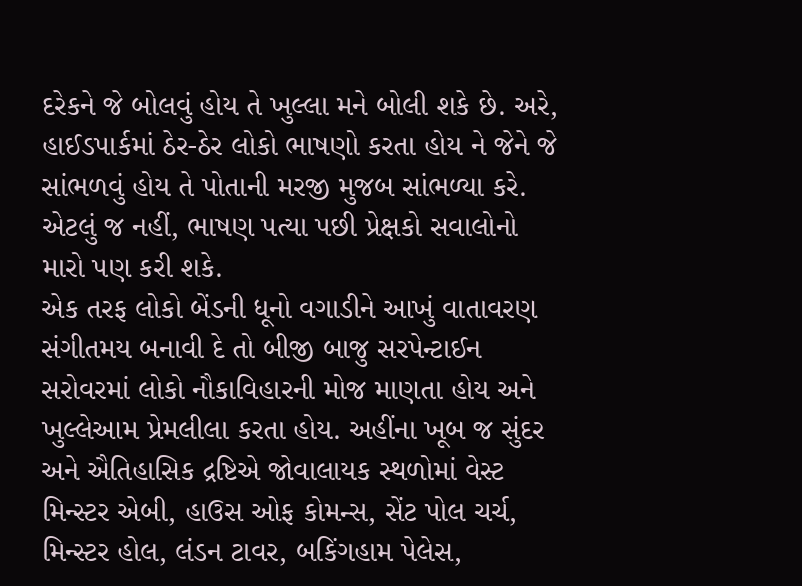દરેકને જે બોલવું હોય તે ખુલ્લા મને બોલી શકે છે. અરે, હાઈડપાર્કમાં ઠેર-ઠેર લોકો ભાષણો કરતા હોય ને જેને જે સાંભળવું હોય તે પોતાની મરજી મુજબ સાંભળ્યા કરે. એટલું જ નહીં, ભાષણ પત્યા પછી પ્રેક્ષકો સવાલોનો મારો પણ કરી શકે.
એક તરફ લોકો બેંડની ધૂનો વગાડીને આખું વાતાવરણ સંગીતમય બનાવી દે તો બીજી બાજુ સરપેન્ટાઈન સરોવરમાં લોકો નૌકાવિહારની મોજ માણતા હોય અને ખુલ્લેઆમ પ્રેમલીલા કરતા હોય. અહીંના ખૂબ જ સુંદર અને ઐતિહાસિક દ્રષ્ટિએ જોવાલાયક સ્થળોમાં વેસ્ટ મિન્સ્ટર એબી, હાઉસ ઓફ કોમન્સ, સેંટ પોલ ચર્ચ, મિન્સ્ટર હોલ, લંડન ટાવર, બકિંગહામ પેલેસ,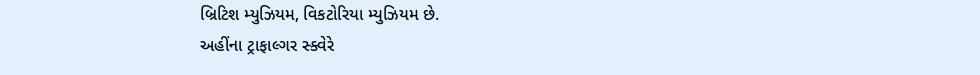બ્રિટિશ મ્યુઝિયમ, વિકટોરિયા મ્યુઝિયમ છે.
અહીંના ટ્રાફાલ્ગર સ્ક્વેરે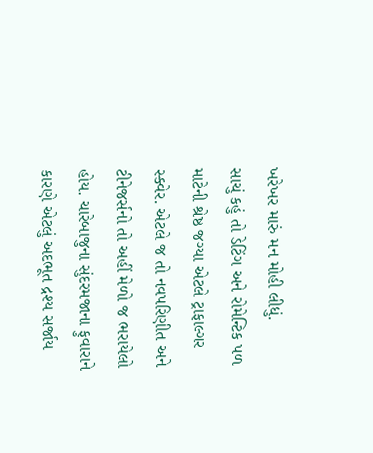ખરેખર મારું મન મોહી લીધું.
સાચું કહું તો ડેટિંગ અને રોમેન્ટિક પળ માટેની શ્રેષ્ઠ જગ્યા એટલે ટ્રાફાલ્ગર સ્ક્વેર. એટલે જ તો નવપરિણીત અને ટીનેજર્સનો તો અહીં મેળો જ ભરાયેલો હોય. ચારેબાજુના સુંદરમજાના ફુવારાને કારણે એટલું અદભૂત દ્રશ્ય સર્જાય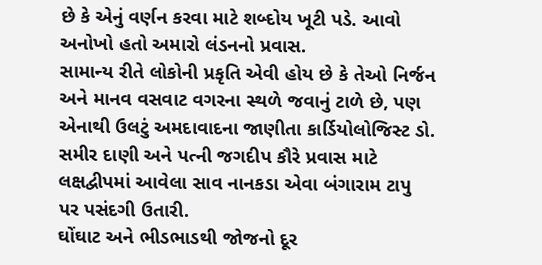છે કે એનું વર્ણન કરવા માટે શબ્દોય ખૂટી પડે. આવો અનોખો હતો અમારો લંડનનો પ્રવાસ.
સામાન્ય રીતે લોકોની પ્રકૃતિ એવી હોય છે કે તેઓ નિર્જન અને માનવ વસવાટ વગરના સ્થળે જવાનું ટાળે છે, પણ એનાથી ઉલટું અમદાવાદના જાણીતા કાર્ડિયોલોજિસ્ટ ડો. સમીર દાણી અને પત્ની જગદીપ કૌરે પ્રવાસ માટે લક્ષદ્વીપમાં આવેલા સાવ નાનકડા એવા બંગારામ ટાપુ પર પસંદગી ઉતારી.
ઘોંઘાટ અને ભીડભાડથી જોજનો દૂર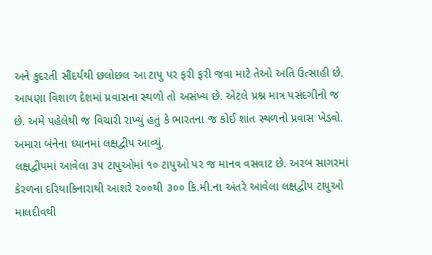અને કુદરતી સૌંદર્યથી છલોછલ આ ટાપુ પર ફરી ફરી જવા માટે તેઓ અતિ ઉત્સાહી છે.
આપણા વિશાળ દેશમાં પ્રવાસના સ્થળો તો અસંખ્ય છે. એટલે પ્રશ્ન માત્ર પસંદગીનો જ છે. અમે પહેલેથી જ વિચારી રાખ્યું હતું કે ભારતના જ કોઈ શાંત સ્થળનો પ્રવાસ ખેડવો. અમારા બંનેના ઘ્યાનમાં લક્ષદ્વીપ આવ્યું.
લક્ષદ્વીપમાં આવેલા ૩૫ ટાપુઓમાં ૧૦ ટાપુઓ પર જ માનવ વસવાટ છે. અરબ સાગરમાં કેરળના દરિયાકિનારાથી આશરે ૨૦૦થી ૩૦૦ કિ.મી.ના અંતરે આવેલા લક્ષદ્વીપ ટાપુઓ માલદીવથી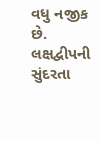વધુ નજીક છે. લક્ષદ્વીપની સુંદરતા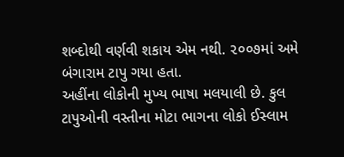શબ્દોથી વર્ણવી શકાય એમ નથી. ૨૦૦૭માં અમે બંગારામ ટાપુ ગયા હતા.
અહીંના લોકોની મુખ્ય ભાષા મલયાલી છે. કુલ ટાપુઓની વસ્તીના મોટા ભાગના લોકો ઈસ્લામ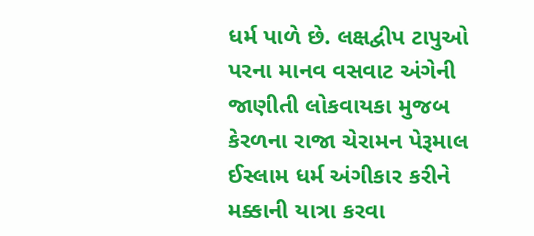ધર્મ પાળે છે. લક્ષદ્વીપ ટાપુઓ પરના માનવ વસવાટ અંગેની જાણીતી લોકવાયકા મુજબ કેરળના રાજા ચેરામન પેરૂમાલ ઈસ્લામ ધર્મ અંગીકાર કરીને મક્કાની યાત્રા કરવા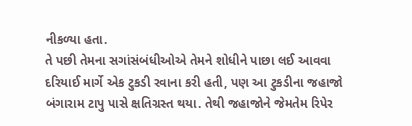નીકળ્યા હતા.
તે પછી તેમના સગાંસંબંધીઓએ તેમને શોધીને પાછા લઈ આવવા દરિયાઈ માર્ગે એક ટુકડી રવાના કરી હતી, પણ આ ટુકડીના જહાજો બંગારામ ટાપુ પાસે ક્ષતિગ્રસ્ત થયા. તેથી જહાજોને જેમતેમ રિપેર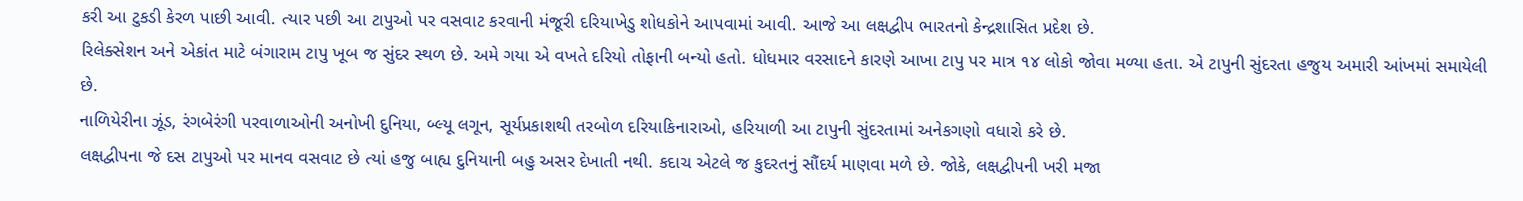કરી આ ટુકડી કેરળ પાછી આવી. ત્યાર પછી આ ટાપુઓ પર વસવાટ કરવાની મંજૂરી દરિયાખેડુ શોધકોને આપવામાં આવી. આજે આ લક્ષદ્વીપ ભારતનો કેન્દ્રશાસિત પ્રદેશ છે.
રિલેક્સેશન અને એકાંત માટે બંગારામ ટાપુ ખૂબ જ સુંદર સ્થળ છે. અમે ગયા એ વખતે દરિયો તોફાની બન્યો હતો. ધોધમાર વરસાદને કારણે આખા ટાપુ પર માત્ર ૧૪ લોકો જોવા મળ્યા હતા. એ ટાપુની સુંદરતા હજુય અમારી આંખમાં સમાયેલી છે.
નાળિયેરીના ઝૂંડ, રંગબેરંગી પરવાળાઓની અનોખી દુનિયા, બ્લ્યૂ લગૂન, સૂર્યપ્રકાશથી તરબોળ દરિયાકિનારાઓ, હરિયાળી આ ટાપુની સુંદરતામાં અનેકગણો વધારો કરે છે.
લક્ષદ્વીપના જે દસ ટાપુઓ પર માનવ વસવાટ છે ત્યાં હજુ બાહ્ય દુનિયાની બહુ અસર દેખાતી નથી. કદાચ એટલે જ કુદરતનું સૌંદર્ય માણવા મળે છે. જોકે, લક્ષદ્વીપની ખરી મજા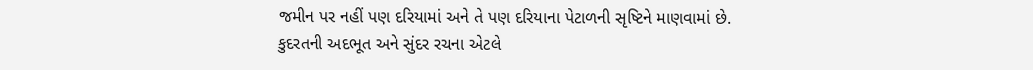જમીન પર નહીં પણ દરિયામાં અને તે પણ દરિયાના પેટાળની સૃષ્ટિને માણવામાં છે.
કુદરતની અદભૂત અને સુંદર રચના એટલે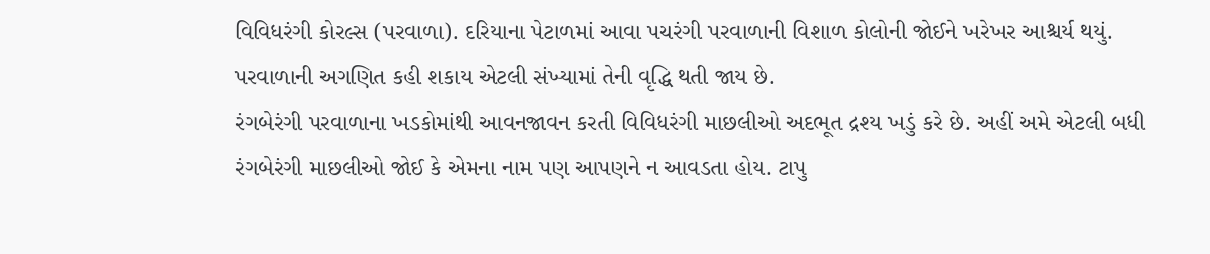વિવિધરંગી કોરલ્સ (પરવાળા). દરિયાના પેટાળમાં આવા પચરંગી પરવાળાની વિશાળ કોલોની જોઈને ખરેખર આશ્ચર્ય થયું. પરવાળાની અગણિત કહી શકાય એટલી સંખ્યામાં તેની વૃદ્ધિ થતી જાય છે.
રંગબેરંગી પરવાળાના ખડકોમાંથી આવનજાવન કરતી વિવિધરંગી માછલીઓ અદભૂત દ્રશ્ય ખડું કરે છે. અહીં અમે એટલી બધી રંગબેરંગી માછલીઓ જોઈ કે એમના નામ પણ આપણને ન આવડતા હોય. ટાપુ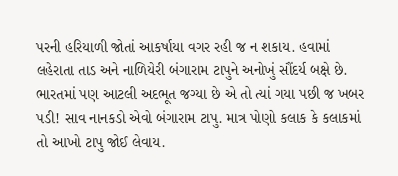પરની હરિયાળી જોતાં આકર્ષાયા વગર રહી જ ન શકાય. હવામાં લહેરાતા તાડ અને નાળિયેરી બંગારામ ટાપુને અનોખું સૌંદર્ય બક્ષે છે.
ભારતમાં પણ આટલી અદભૂત જગ્યા છે એ તો ત્યાં ગયા પછી જ ખબર પડી! સાવ નાનકડો એવો બંગારામ ટાપુ. માત્ર પોણો કલાક કે કલાકમાં તો આખો ટાપુ જોઈ લેવાય.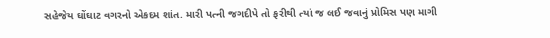સહેજેય ઘોંઘાટ વગરનો એકદમ શાંત. મારી પત્ની જગદીપે તો ફરીથી ત્યાં જ લઈ જવાનું પ્રોમિસ પણ માગી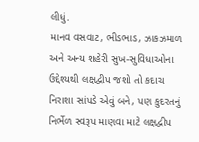લીધું.
માનવ વસવાટ, ભીડભાડ, ઝાકઝમાળ અને અન્ય શહેરી સુખ-સુવિધાઓના ઉદ્દેશ્યથી લક્ષદ્વીપ જશો તો કદાચ નિરાશા સાંપડે એવું બને, પણ કુદરતનું નિર્ભેળ સ્વરૂપ માણવા માટે લક્ષદ્વીપ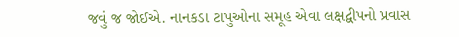જવું જ જોઈએ. નાનકડા ટાપુઓના સમૂહ એવા લક્ષદ્વીપનો પ્રવાસ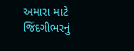અમારા માટે જિંદગીભરનું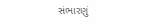સંભારણું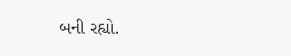બની રહ્યો.